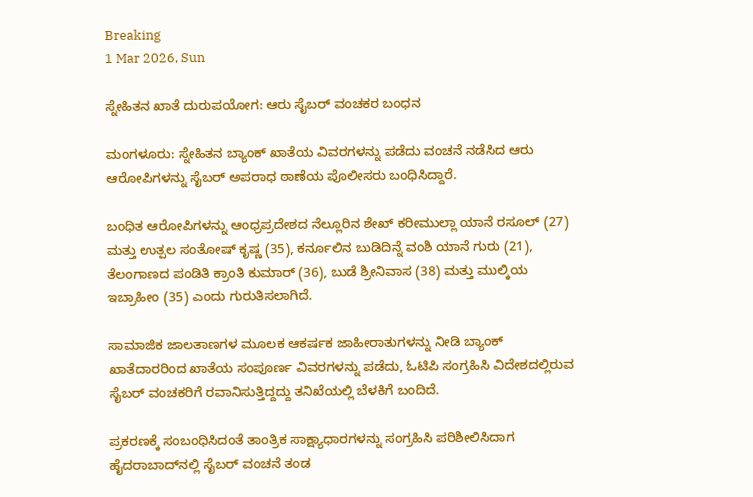Breaking
1 Mar 2026, Sun

ಸ್ನೇಹಿತನ ಖಾತೆ ದುರುಪಯೋಗ: ಆರು ಸೈಬರ್ ವಂಚಕರ ಬಂಧನ

ಮಂಗಳೂರು: ಸ್ನೇಹಿತನ ಬ್ಯಾಂಕ್‌ ಖಾತೆಯ ವಿವರಗಳನ್ನು ಪಡೆದು ವಂಚನೆ ನಡೆಸಿದ ಆರು ಆರೋಪಿಗಳನ್ನು ಸೈಬರ್‌ ಅಪರಾಧ ಠಾಣೆಯ ಪೊಲೀಸರು ಬಂಧಿಸಿದ್ದಾರೆ.

ಬಂಧಿತ ಆರೋಪಿಗಳನ್ನು ಆಂಧ್ರಪ್ರದೇಶದ ನೆಲ್ಲೂರಿನ ಶೇಖ್ ಕರೀಮುಲ್ಲಾ ಯಾನೆ ರಸೂಲ್ (27) ಮತ್ತು ಉತ್ಪಲ ಸಂತೋಷ್ ಕೃಷ್ಣ (35), ಕರ್ನೂಲಿನ ಬುಡಿದಿನ್ನೆ ವಂಶಿ ಯಾನೆ ಗುರು (21), ತೆಲಂಗಾಣದ ಪಂಡಿತಿ ಕ್ರಾಂತಿ ಕುಮಾರ್ (36), ಬುಡೆ ಶ್ರೀನಿವಾಸ (38) ಮತ್ತು ಮುಲ್ಕಿಯ ಇಬ್ರಾಹೀಂ (35) ಎಂದು ಗುರುತಿಸಲಾಗಿದೆ.

ಸಾಮಾಜಿಕ ಜಾಲತಾಣಗಳ ಮೂಲಕ ಆಕರ್ಷಕ ಜಾಹೀರಾತುಗಳನ್ನು ನೀಡಿ ಬ್ಯಾಂಕ್ ಖಾತೆದಾರರಿಂದ ಖಾತೆಯ ಸಂಪೂರ್ಣ ವಿವರಗಳನ್ನು ಪಡೆದು, ಓಟಿಪಿ ಸಂಗ್ರಹಿಸಿ ವಿದೇಶದಲ್ಲಿರುವ ಸೈಬರ್ ವಂಚಕರಿಗೆ ರವಾನಿಸುತ್ತಿದ್ದದ್ದು ತನಿಖೆಯಲ್ಲಿ ಬೆಳಕಿಗೆ ಬಂದಿದೆ.

ಪ್ರಕರಣಕ್ಕೆ ಸಂಬಂಧಿಸಿದಂತೆ ತಾಂತ್ರಿಕ ಸಾಕ್ಷ್ಯಾಧಾರಗಳನ್ನು ಸಂಗ್ರಹಿಸಿ ಪರಿಶೀಲಿಸಿದಾಗ ಹೈದರಾಬಾದ್‌ನಲ್ಲಿ ಸೈಬರ್ ವಂಚನೆ ತಂಡ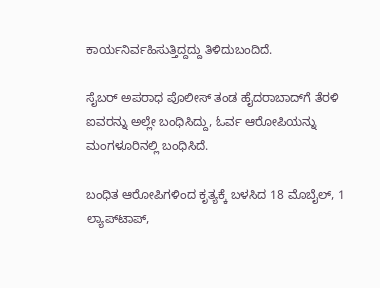ಕಾರ್ಯನಿರ್ವಹಿಸುತ್ತಿದ್ದದ್ದು ತಿಳಿದುಬಂದಿದೆ.

ಸೈಬರ್ ಅಪರಾಧ ಪೊಲೀಸ್ ತಂಡ ಹೈದರಾಬಾದ್‌ಗೆ ತೆರಳಿ ಐವರನ್ನು ಅಲ್ಲೇ ಬಂಧಿಸಿದ್ದು, ಓರ್ವ ಆರೋಪಿಯನ್ನು ಮಂಗಳೂರಿನಲ್ಲಿ ಬಂಧಿಸಿದೆ.

ಬಂಧಿತ ಆರೋಪಿಗಳಿಂದ ಕೃತ್ಯಕ್ಕೆ ಬಳಸಿದ 18 ಮೊಬೈಲ್, 1 ಲ್ಯಾಪ್‌ಟಾಪ್,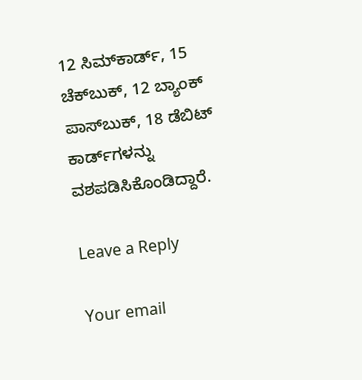12 ಸಿಮ್‌ಕಾರ್ಡ್, 15 ಚೆಕ್‌ಬುಕ್, 12 ಬ್ಯಾಂಕ್ ಪಾಸ್‌ಬುಕ್, 18 ಡೆಬಿಟ್ ಕಾರ್ಡ್‌ಗಳನ್ನು ವಶಪಡಿಸಿಕೊಂಡಿದ್ದಾರೆ.

Leave a Reply

Your email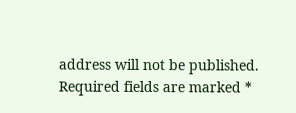address will not be published. Required fields are marked *